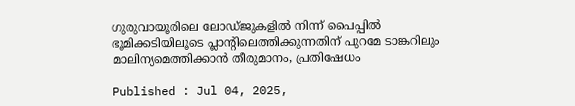ഗുരുവായൂരിലെ ലോഡ്ജുകളിൽ നിന്ന് പൈപ്പിൽ ഭൂമിക്കടിയിലൂടെ പ്ലാന്‍റിലെത്തിക്കുന്നതിന് പുറമേ ടാങ്കറിലും മാലിന്യമെത്തിക്കാൻ തീരുമാനം, പ്രതിഷേധം

Published : Jul 04, 2025,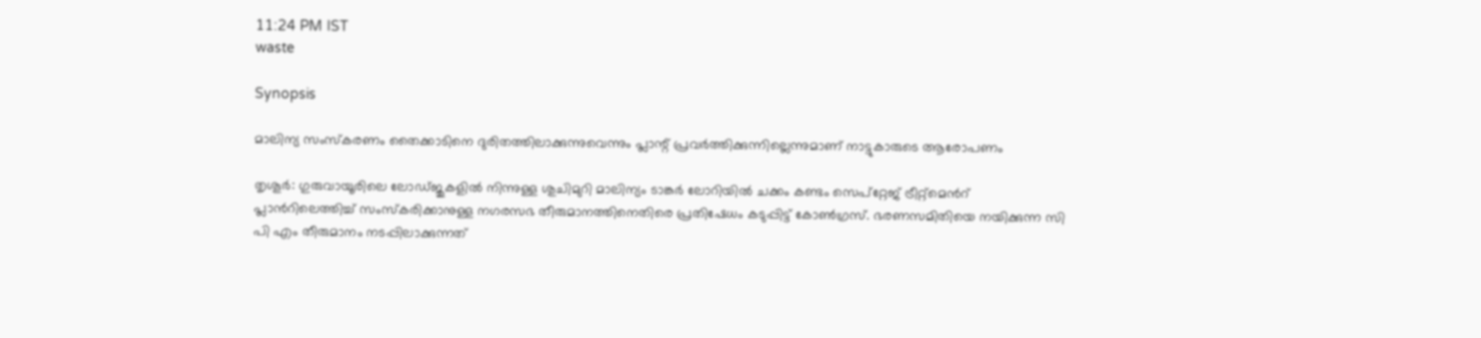11:24 PM IST
waste

Synopsis

മാലിന്യ സംസ്കരണം തൈക്കാടിനെ ദുരിതത്തിലാക്കുന്നുവെന്നും പ്ലാന്റ് പ്രവർത്തിക്കുന്നില്ലെന്നുമാണ് നാട്ടുകാരുടെ ആരോപണം

തൃശൂർ: ഗുരുവായൂരിലെ ലോഡ്ജുകളിൽ നിന്നുള്ള ശുചിമുറി മാലിന്യം ടാങ്കർ ലോറിയിൽ ചക്കം കണ്ടം സെപ്റ്റേജ് ട്രീറ്റ്മെന്‍റ് പ്ലാന്‍റിലെത്തിച്ച് സംസ്കരിക്കാനുള്ള നഗരസഭ തീരുമാനത്തിനെതിരെ പ്രതിഷേധം കടുപ്പിട്ട് കോൺഗ്രസ്. ഭരണസമിതിയെ നയിക്കുന്ന സി പി എം തീരുമാനം നടപ്പിലാക്കുന്നത്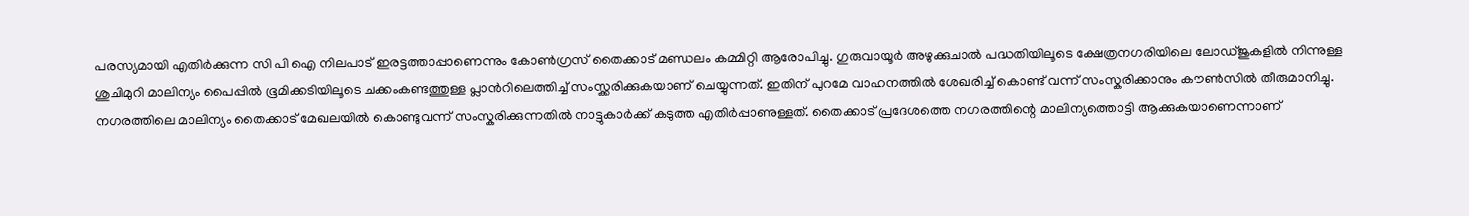പരസ്യമായി എതിർക്കുന്ന സി പി ഐ നിലപാട് ഇരട്ടത്താപ്പാണെന്നും കോൺഗ്രസ് തൈക്കാട് മണ്ഡലം കമ്മിറ്റി ആരോപിച്ചു. ഗുരുവായൂർ അഴുക്കുചാൽ പദ്ധതിയിലൂടെ ക്ഷേത്രനഗരിയിലെ ലോഡ്ജുകളിൽ നിന്നുള്ള ശുചിമുറി മാലിന്യം പൈപ്പിൽ ഭൂമിക്കടിയിലൂടെ ചക്കംകണ്ടത്തുള്ള പ്ലാന്‍റിലെത്തിച്ച് സംസ്ക്കരിക്കുകയാണ് ചെയ്യുന്നത്. ഇതിന് പുറമേ വാഹനത്തിൽ ശേഖരിച്ച് കൊണ്ട് വന്ന് സംസ്കരിക്കാനും കൗൺസിൽ തീരുമാനിച്ചു. നഗരത്തിലെ മാലിന്യം തൈക്കാട് മേഖലയിൽ കൊണ്ടുവന്ന് സംസ്കരിക്കുന്നതിൽ നാട്ടുകാർക്ക് കടുത്ത എതിർപ്പാണുള്ളത്. തൈക്കാട് പ്രദേശത്തെ നഗരത്തിന്റെ മാലിന്യത്തൊട്ടി ആക്കുകയാണെന്നാണ്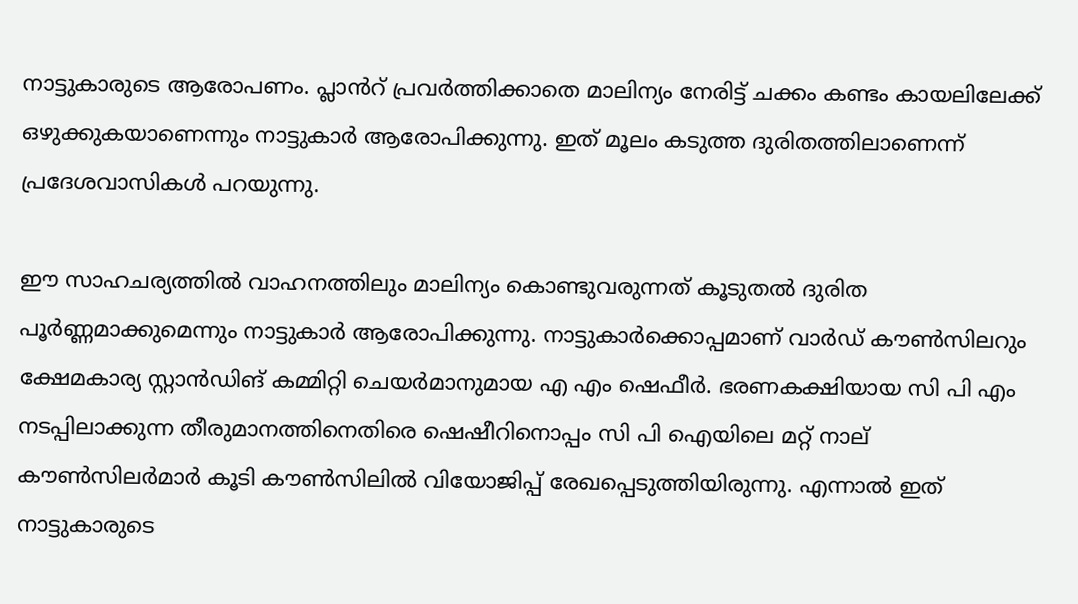നാട്ടുകാരുടെ ആരോപണം. പ്ലാൻറ് പ്രവർത്തിക്കാതെ മാലിന്യം നേരിട്ട് ചക്കം കണ്ടം കായലിലേക്ക് ഒഴുക്കുകയാണെന്നും നാട്ടുകാർ ആരോപിക്കുന്നു. ഇത് മൂലം കടുത്ത ദുരിതത്തിലാണെന്ന് പ്രദേശവാസികൾ പറയുന്നു.

ഈ സാഹചര്യത്തിൽ വാഹനത്തിലും മാലിന്യം കൊണ്ടുവരുന്നത് കൂടുതൽ ദുരിത പൂർണ്ണമാക്കുമെന്നും നാട്ടുകാർ ആരോപിക്കുന്നു. നാട്ടുകാർക്കൊപ്പമാണ് വാർഡ് കൗൺസിലറും ക്ഷേമകാര്യ സ്റ്റാൻഡിങ് കമ്മിറ്റി ചെയർമാനുമായ എ എം ഷെഫീർ. ഭരണകക്ഷിയായ സി പി എം നടപ്പിലാക്കുന്ന തീരുമാനത്തിനെതിരെ ഷെഷീറിനൊപ്പം സി പി ഐയിലെ മറ്റ് നാല് കൗൺസിലർമാർ കൂടി കൗൺസിലിൽ വിയോജിപ്പ് രേഖപ്പെടുത്തിയിരുന്നു. എന്നാൽ ഇത് നാട്ടുകാരുടെ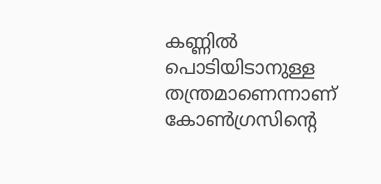കണ്ണിൽ പൊടിയിടാനുള്ള തന്ത്രമാണെന്നാണ് കോൺഗ്രസിന്‍റെ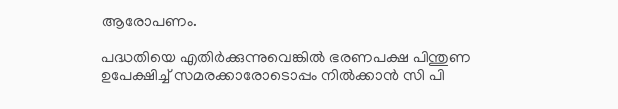ആരോപണം.

പദ്ധതിയെ എതിർക്കുന്നുവെങ്കിൽ ഭരണപക്ഷ പിന്തുണ ഉപേക്ഷിച്ച് സമരക്കാരോടൊപ്പം നിൽക്കാൻ സി പി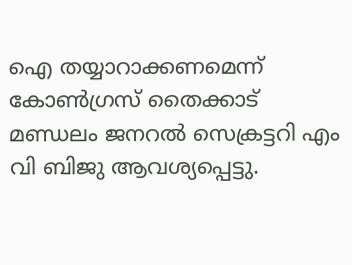ഐ തയ്യാറാക്കണമെന്ന് കോൺഗ്രസ് തൈക്കാട് മണ്ഡലം ജനറൽ സെക്രട്ടറി എം വി ബിജു ആവശ്യപ്പെട്ടു.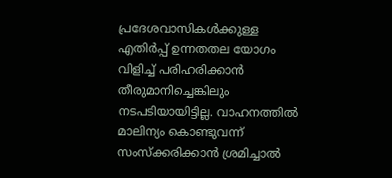പ്രദേശവാസികൾക്കുള്ള എതിർപ്പ് ഉന്നതതല യോഗം വിളിച്ച് പരിഹരിക്കാൻ തീരുമാനിച്ചെങ്കിലും നടപടിയായിട്ടില്ല. വാഹനത്തിൽ മാലിന്യം കൊണ്ടുവന്ന് സംസ്ക്കരിക്കാൻ ശ്രമിച്ചാൽ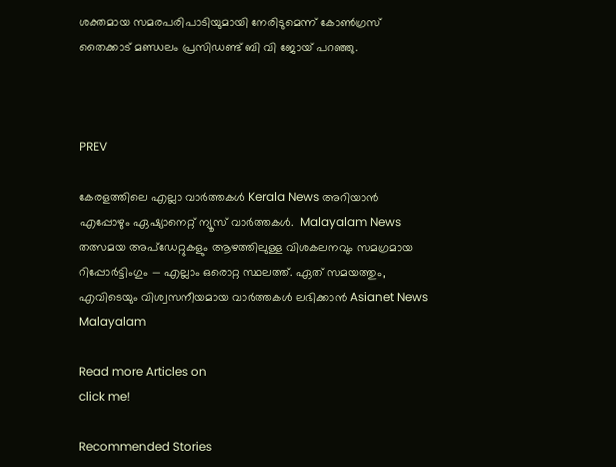ശക്തമായ സമരപരിപാടിയുമായി നേരിടുമെന്ന് കോൺഗ്രസ് തൈക്കാട് മണ്ഡലം പ്രസിഡണ്ട് ബി വി ജോയ് പറഞ്ഞു.



PREV

കേരളത്തിലെ എല്ലാ വാർത്തകൾ Kerala News അറിയാൻ  എപ്പോഴും ഏഷ്യാനെറ്റ് ന്യൂസ് വാർത്തകൾ.  Malayalam News   തത്സമയ അപ്‌ഡേറ്റുകളും ആഴത്തിലുള്ള വിശകലനവും സമഗ്രമായ റിപ്പോർട്ടിംഗും — എല്ലാം ഒരൊറ്റ സ്ഥലത്ത്. ഏത് സമയത്തും, എവിടെയും വിശ്വസനീയമായ വാർത്തകൾ ലഭിക്കാൻ Asianet News Malayalam

Read more Articles on
click me!

Recommended Stories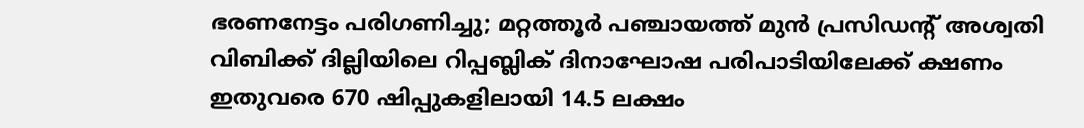ഭരണനേട്ടം പരിഗണിച്ചു; മറ്റത്തൂർ പഞ്ചായത്ത് മുൻ പ്രസിഡൻ്റ് അശ്വതി വിബിക്ക് ദില്ലിയിലെ റിപ്പബ്ലിക് ദിനാഘോഷ പരിപാടിയിലേക്ക് ക്ഷണം
ഇതുവരെ 670 ഷിപ്പുകളിലായി 14.5 ലക്ഷം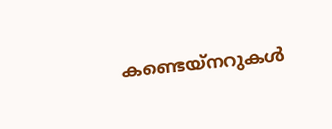കണ്ടെയ്നറുകൾ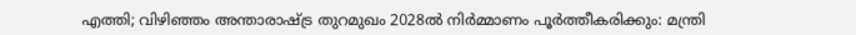എത്തി; വിഴിഞ്ഞം അന്താരാഷ്ട്ര തുറമുഖം 2028ൽ നിർമ്മാണം പൂർത്തീകരിക്കും: മന്ത്രി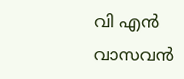വി എൻ വാസവൻ